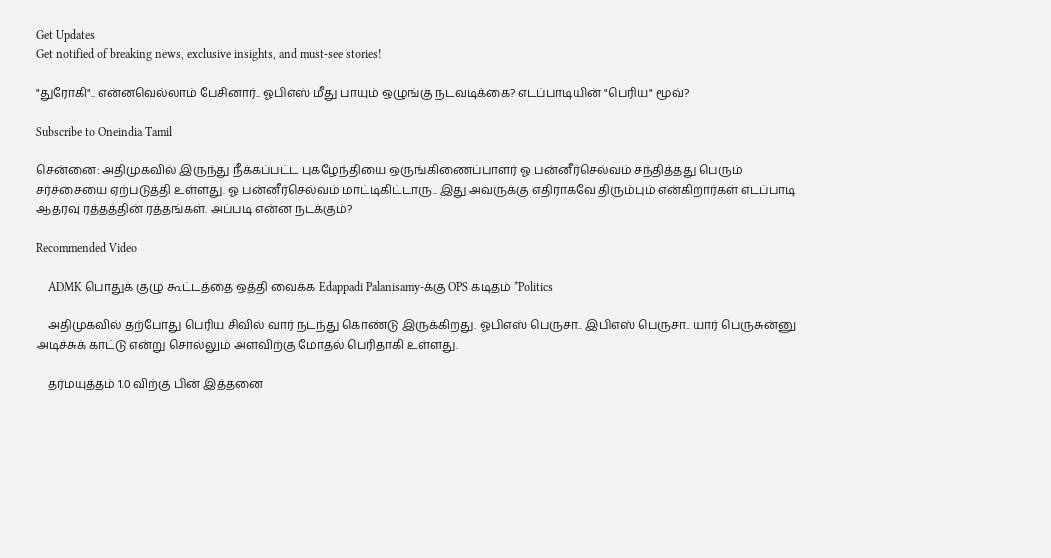Get Updates
Get notified of breaking news, exclusive insights, and must-see stories!

"துரோகி".. என்னவெல்லாம் பேசினார்.. ஓபிஎஸ் மீது பாயும் ஒழுங்கு நடவடிக்கை? எடப்பாடியின் "பெரிய" மூவ்?

Subscribe to Oneindia Tamil

சென்னை: அதிமுகவில் இருந்து நீக்கப்பட்ட புகழேந்தியை ஒருங்கிணைப்பாளர் ஓ பன்னீர்செல்வம் சந்தித்தது பெரும் சர்ச்சையை ஏற்படுத்தி உள்ளது. ஓ பன்னீர்செல்வம் மாட்டிகிட்டாரு.. இது அவருக்கு எதிராகவே திரும்பும் என்கிறார்கள் எடப்பாடி ஆதரவு ரத்தத்தின் ரத்தங்கள். அப்படி என்ன நடக்கும்?

Recommended Video

    ADMK பொதுக் குழு கூட்டத்தை ஒத்தி வைக்க Edappadi Palanisamy-க்கு OPS கடிதம் *Politics

    அதிமுகவில் தற்போது பெரிய சிவில் வார் நடந்து கொண்டு இருக்கிறது. ஓபிஎஸ் பெருசா.. இபிஎஸ் பெருசா.. யார் பெருசுன்னு அடிச்சுக் காட்டு என்று சொல்லும் அளவிற்கு மோதல் பெரிதாகி உள்ளது.

    தர்மயுத்தம் 1.0 விற்கு பின் இத்தனை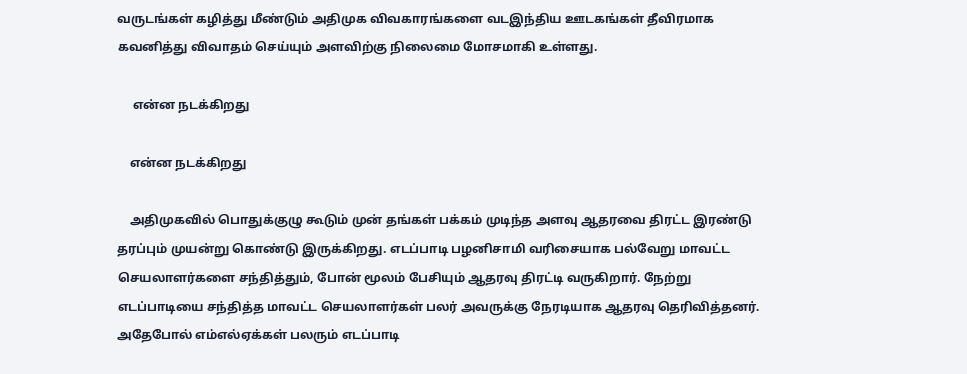வருடங்கள் கழித்து மீண்டும் அதிமுக விவகாரங்களை வடஇந்திய ஊடகங்கள் தீவிரமாக கவனித்து விவாதம் செய்யும் அளவிற்கு நிலைமை மோசமாகி உள்ளது.

     என்ன நடக்கிறது

    என்ன நடக்கிறது

    அதிமுகவில் பொதுக்குழு கூடும் முன் தங்கள் பக்கம் முடிந்த அளவு ஆதரவை திரட்ட இரண்டு தரப்பும் முயன்று கொண்டு இருக்கிறது. எடப்பாடி பழனிசாமி வரிசையாக பல்வேறு மாவட்ட செயலாளர்களை சந்தித்தும், போன் மூலம் பேசியும் ஆதரவு திரட்டி வருகிறார். நேற்று எடப்பாடியை சந்தித்த மாவட்ட செயலாளர்கள் பலர் அவருக்கு நேரடியாக ஆதரவு தெரிவித்தனர். அதேபோல் எம்எல்ஏக்கள் பலரும் எடப்பாடி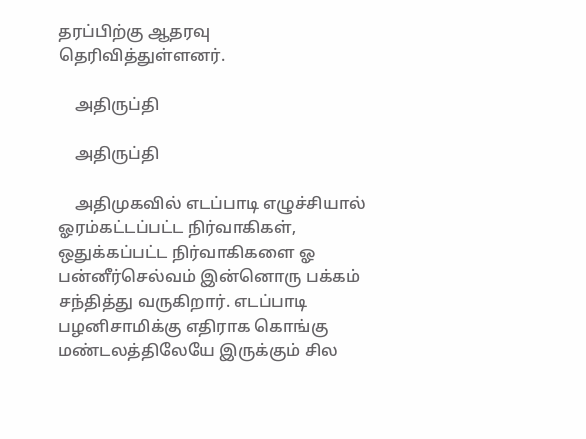தரப்பிற்கு ஆதரவு தெரிவித்துள்ளனர்.

    அதிருப்தி

    அதிருப்தி

    அதிமுகவில் எடப்பாடி எழுச்சியால் ஓரம்கட்டப்பட்ட நிர்வாகிகள், ஒதுக்கப்பட்ட நிர்வாகிகளை ஓ பன்னீர்செல்வம் இன்னொரு பக்கம் சந்தித்து வருகிறார். எடப்பாடி பழனிசாமிக்கு எதிராக கொங்கு மண்டலத்திலேயே இருக்கும் சில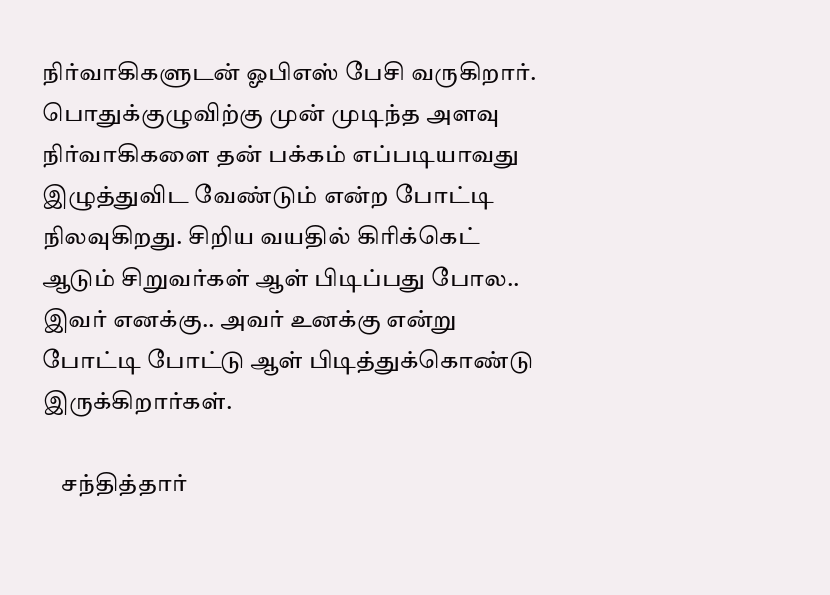நிர்வாகிகளுடன் ஓபிஎஸ் பேசி வருகிறார். பொதுக்குழுவிற்கு முன் முடிந்த அளவு நிர்வாகிகளை தன் பக்கம் எப்படியாவது இழுத்துவிட வேண்டும் என்ற போட்டி நிலவுகிறது. சிறிய வயதில் கிரிக்கெட் ஆடும் சிறுவர்கள் ஆள் பிடிப்பது போல.. இவர் எனக்கு.. அவர் உனக்கு என்று போட்டி போட்டு ஆள் பிடித்துக்கொண்டு இருக்கிறார்கள்.

    சந்தித்தார்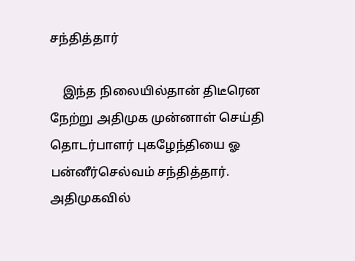சந்தித்தார்

    இந்த நிலையில்தான் திடீரென நேற்று அதிமுக முன்னாள் செய்தி தொடர்பாளர் புகழேந்தியை ஓ பன்னீர்செல்வம் சந்தித்தார். அதிமுகவில்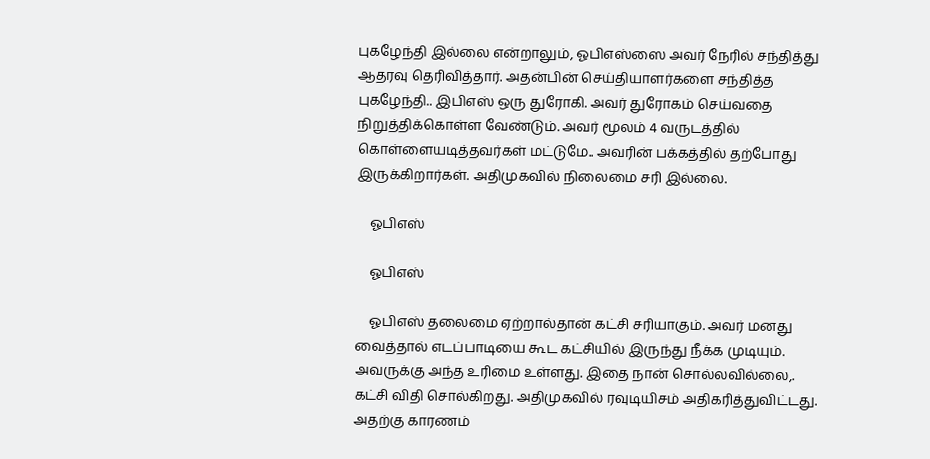புகழேந்தி இல்லை என்றாலும், ஓபிஎஸ்ஸை அவர் நேரில் சந்தித்து ஆதரவு தெரிவித்தார். அதன்பின் செய்தியாளர்களை சந்தித்த புகழேந்தி.. இபிஎஸ் ஒரு துரோகி. அவர் துரோகம் செய்வதை நிறுத்திக்கொள்ள வேண்டும். அவர் மூலம் 4 வருடத்தில் கொள்ளையடித்தவர்கள் மட்டுமே.. அவரின் பக்கத்தில் தற்போது இருக்கிறார்கள். அதிமுகவில் நிலைமை சரி இல்லை.

    ஓபிஎஸ்

    ஓபிஎஸ்

    ஓபிஎஸ் தலைமை ஏற்றால்தான் கட்சி சரியாகும். அவர் மனது வைத்தால் எடப்பாடியை கூட கட்சியில் இருந்து நீக்க முடியும். அவருக்கு அந்த உரிமை உள்ளது. இதை நான் சொல்லவில்லை,. கட்சி விதி சொல்கிறது. அதிமுகவில் ரவுடியிசம் அதிகரித்துவிட்டது. அதற்கு காரணம்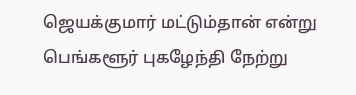ஜெயக்குமார் மட்டும்தான் என்று பெங்களூர் புகழேந்தி நேற்று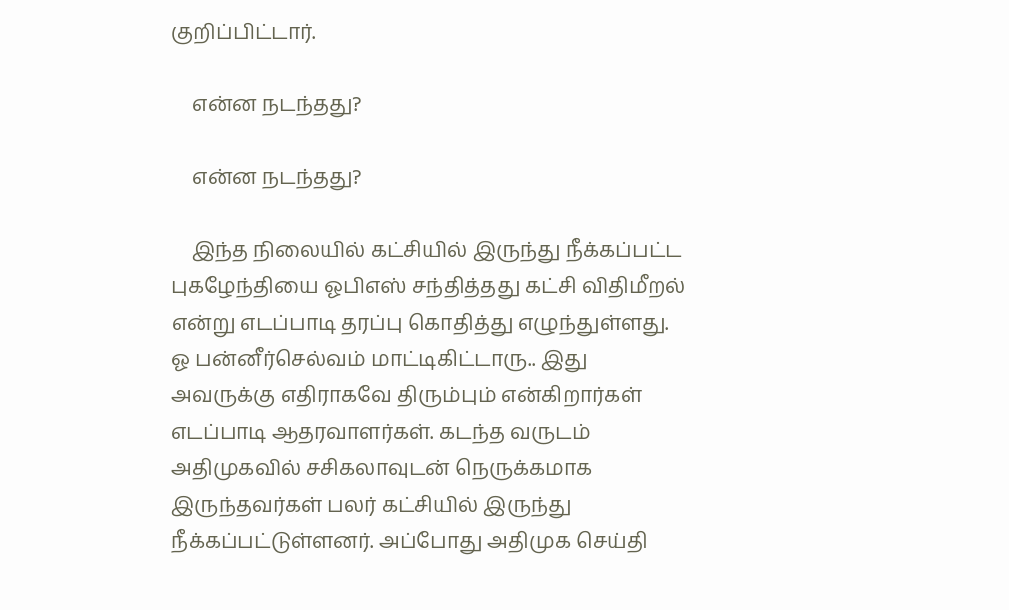குறிப்பிட்டார்.

    என்ன நடந்தது?

    என்ன நடந்தது?

    இந்த நிலையில் கட்சியில் இருந்து நீக்கப்பட்ட புகழேந்தியை ஓபிஎஸ் சந்தித்தது கட்சி விதிமீறல் என்று எடப்பாடி தரப்பு கொதித்து எழுந்துள்ளது. ஓ பன்னீர்செல்வம் மாட்டிகிட்டாரு.. இது அவருக்கு எதிராகவே திரும்பும் என்கிறார்கள் எடப்பாடி ஆதரவாளர்கள். கடந்த வருடம் அதிமுகவில் சசிகலாவுடன் நெருக்கமாக இருந்தவர்கள் பலர் கட்சியில் இருந்து நீக்கப்பட்டுள்ளனர். அப்போது அதிமுக செய்தி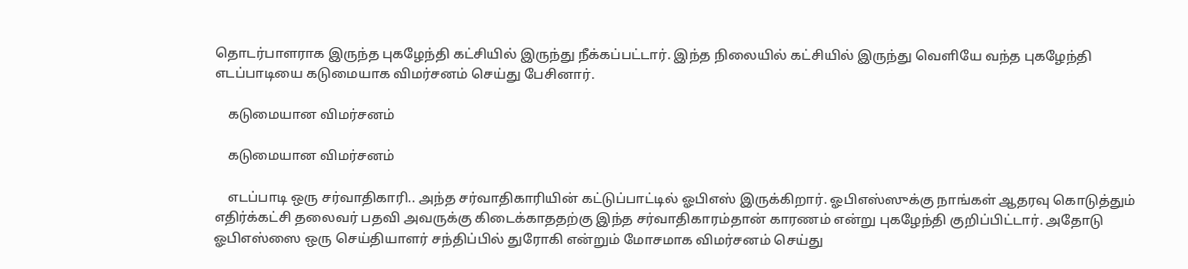தொடர்பாளராக இருந்த புகழேந்தி கட்சியில் இருந்து நீக்கப்பட்டார். இந்த நிலையில் கட்சியில் இருந்து வெளியே வந்த புகழேந்தி எடப்பாடியை கடுமையாக விமர்சனம் செய்து பேசினார்.

    கடுமையான விமர்சனம்

    கடுமையான விமர்சனம்

    எடப்பாடி ஒரு சர்வாதிகாரி.. அந்த சர்வாதிகாரியின் கட்டுப்பாட்டில் ஓபிஎஸ் இருக்கிறார். ஓபிஎஸ்ஸுக்கு நாங்கள் ஆதரவு கொடுத்தும் எதிர்க்கட்சி தலைவர் பதவி அவருக்கு கிடைக்காததற்கு இந்த சர்வாதிகாரம்தான் காரணம் என்று புகழேந்தி குறிப்பிட்டார். அதோடு ஓபிஎஸ்ஸை ஒரு செய்தியாளர் சந்திப்பில் துரோகி என்றும் மோசமாக விமர்சனம் செய்து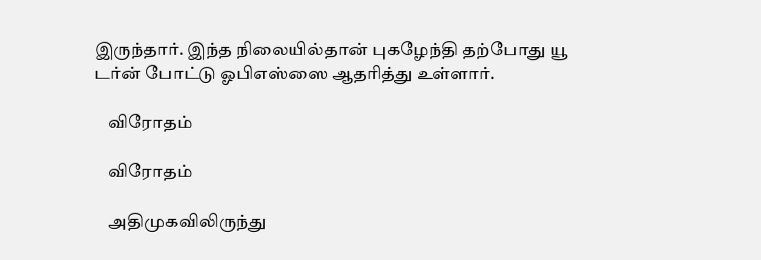இருந்தார். இந்த நிலையில்தான் புகழேந்தி தற்போது யூ டர்ன் போட்டு ஓபிஎஸ்ஸை ஆதரித்து உள்ளார்.

    விரோதம்

    விரோதம்

    அதிமுகவிலிருந்து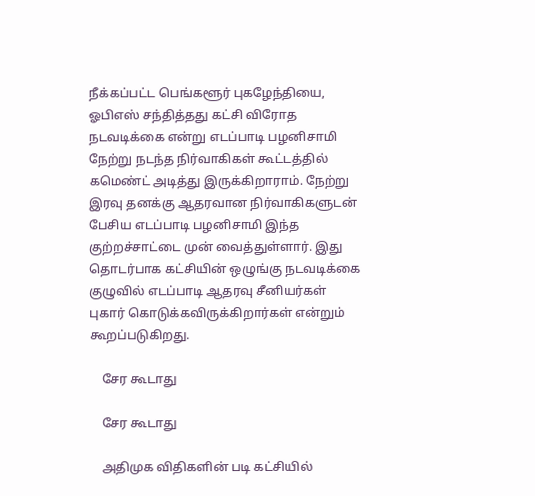நீக்கப்பட்ட பெங்களூர் புகழேந்தியை, ஓபிஎஸ் சந்தித்தது கட்சி விரோத நடவடிக்கை என்று எடப்பாடி பழனிசாமி நேற்று நடந்த நிர்வாகிகள் கூட்டத்தில் கமெண்ட் அடித்து இருக்கிறாராம். நேற்று இரவு தனக்கு ஆதரவான நிர்வாகிகளுடன் பேசிய எடப்பாடி பழனிசாமி இந்த குற்றச்சாட்டை முன் வைத்துள்ளார். இது தொடர்பாக கட்சியின் ஒழுங்கு நடவடிக்கை குழுவில் எடப்பாடி ஆதரவு சீனியர்கள் புகார் கொடுக்கவிருக்கிறார்கள் என்றும் கூறப்படுகிறது.

    சேர கூடாது

    சேர கூடாது

    அதிமுக விதிகளின் படி கட்சியில்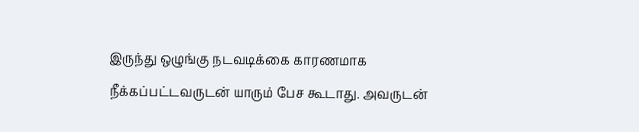இருந்து ஒழுங்கு நடவடிக்கை காரணமாக நீக்கப்பட்டவருடன் யாரும் பேச கூடாது. அவருடன்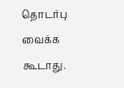தொடர்பு வைக்க கூடாது.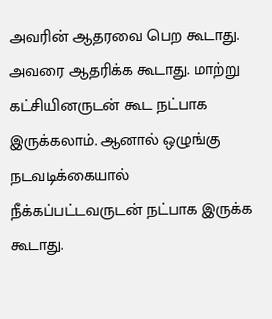அவரின் ஆதரவை பெற கூடாது. அவரை ஆதரிக்க கூடாது. மாற்று கட்சியினருடன் கூட நட்பாக இருக்கலாம். ஆனால் ஒழுங்கு நடவடிக்கையால் நீக்கப்பட்டவருடன் நட்பாக இருக்க கூடாது.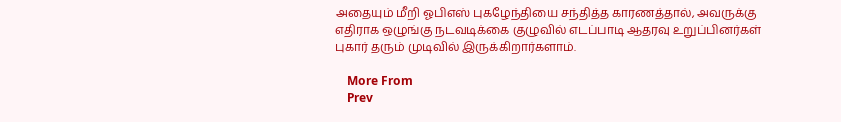அதையும் மீறி ஓபிஎஸ் புகழேந்தியை சந்தித்த காரணத்தால், அவருக்கு எதிராக ஒழுங்கு நடவடிக்கை குழுவில் எடப்பாடி ஆதரவு உறுப்பினர்கள் புகார் தரும் முடிவில் இருக்கிறார்களாம்.

    More From
    Prev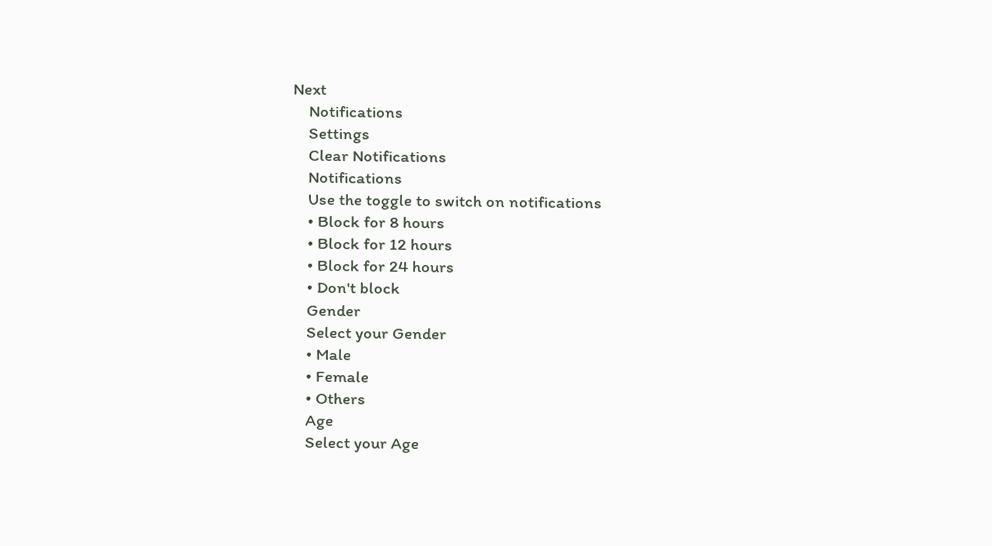Next
    Notifications
    Settings
    Clear Notifications
    Notifications
    Use the toggle to switch on notifications
    • Block for 8 hours
    • Block for 12 hours
    • Block for 24 hours
    • Don't block
    Gender
    Select your Gender
    • Male
    • Female
    • Others
    Age
    Select your Age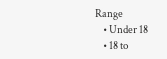Range
    • Under 18
    • 18 to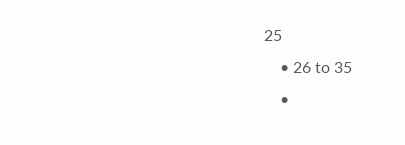25
    • 26 to 35
    •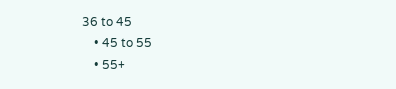36 to 45
    • 45 to 55
    • 55+